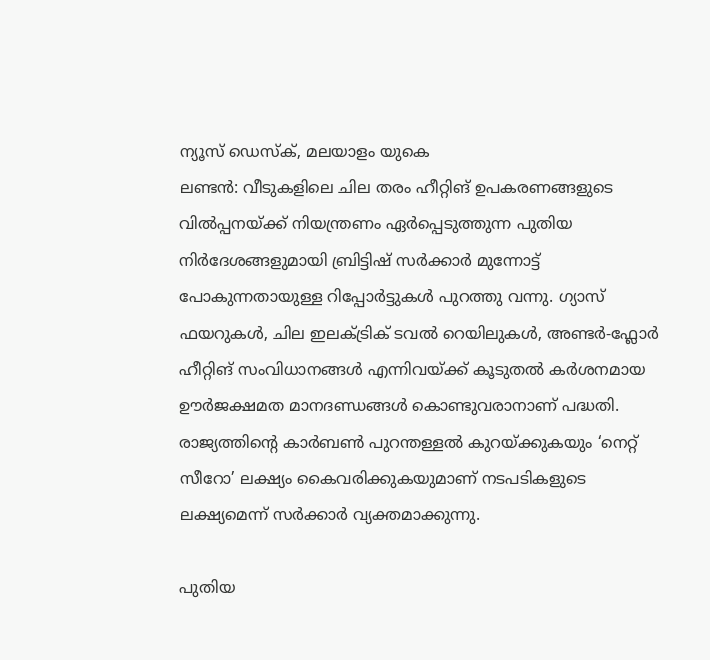ന്യൂസ് ഡെസ്ക്, മലയാളം യുകെ
ലണ്ടൻ: വീടുകളിലെ ചില തരം ഹീറ്റിങ് ഉപകരണങ്ങളുടെ വിൽപ്പനയ്ക്ക് നിയന്ത്രണം ഏർപ്പെടുത്തുന്ന പുതിയ നിർദേശങ്ങളുമായി ബ്രിട്ടിഷ് സർക്കാർ മുന്നോട്ട് പോകുന്നതായുള്ള റിപ്പോർട്ടുകൾ പുറത്തു വന്നു. ഗ്യാസ് ഫയറുകൾ, ചില ഇലക്ട്രിക് ടവൽ റെയിലുകൾ, അണ്ടർ-ഫ്ലോർ ഹീറ്റിങ് സംവിധാനങ്ങൾ എന്നിവയ്ക്ക് കൂടുതൽ കർശനമായ ഊർജക്ഷമത മാനദണ്ഡങ്ങൾ കൊണ്ടുവരാനാണ് പദ്ധതി. രാജ്യത്തിന്റെ കാർബൺ പുറന്തള്ളൽ കുറയ്ക്കുകയും ‘നെറ്റ് സീറോ’ ലക്ഷ്യം കൈവരിക്കുകയുമാണ് നടപടികളുടെ ലക്ഷ്യമെന്ന് സർക്കാർ വ്യക്തമാക്കുന്നു.

പുതിയ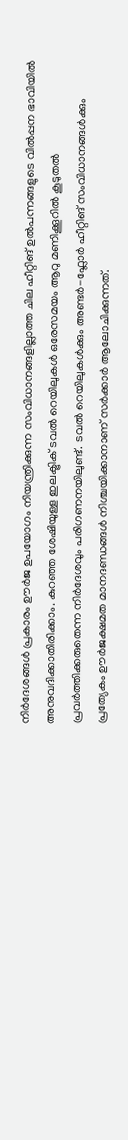നിർദേശങ്ങൾ പ്രകാരം ഊർജ ഉപയോഗം നിയന്ത്രിക്കുന്ന സംവിധാനങ്ങളില്ലാത്ത ചില ഹീറ്റിങ് ഉൽപന്നങ്ങളുടെ വിൽപ്പന ഭാവിയിൽ അനുവദിക്കാതിരിക്കാം. കുറഞ്ഞ ശേഷിയുള്ള ഇലക്ട്രിക് ടവൽ റെയിലുകൾ ഒരേസമയം ആറു മണിക്കൂറിൽ കൂടുതൽ പ്രവർത്തിക്കരുതെന്ന നിർദേശവും പരിഗണനയിലുണ്ട്. ടവൽ റെയിലുകൾക്കും അണ്ടർ-ഫ്ലോർ ഹീറ്റിങ് സംവിധാനങ്ങൾക്കും പ്രത്യേകം ഊർജക്ഷമത മാനദണ്ഡങ്ങൾ നിശ്ചയിക്കാനാണ് സർക്കാർ ആലോചിക്കുന്നത്.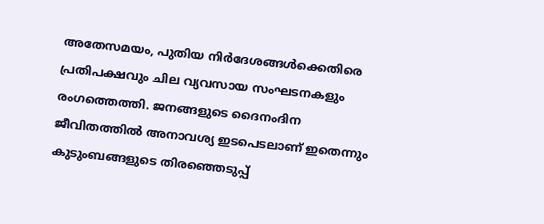അതേസമയം, പുതിയ നിർദേശങ്ങൾക്കെതിരെ പ്രതിപക്ഷവും ചില വ്യവസായ സംഘടനകളും രംഗത്തെത്തി. ജനങ്ങളുടെ ദൈനംദിന ജീവിതത്തിൽ അനാവശ്യ ഇടപെടലാണ് ഇതെന്നും കുടുംബങ്ങളുടെ തിരഞ്ഞെടുപ്പ്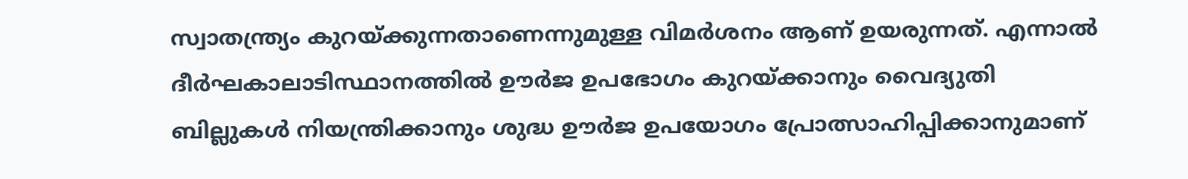സ്വാതന്ത്ര്യം കുറയ്ക്കുന്നതാണെന്നുമുള്ള വിമർശനം ആണ് ഉയരുന്നത്. എന്നാൽ ദീർഘകാലാടിസ്ഥാനത്തിൽ ഊർജ ഉപഭോഗം കുറയ്ക്കാനും വൈദ്യുതി ബില്ലുകൾ നിയന്ത്രിക്കാനും ശുദ്ധ ഊർജ ഉപയോഗം പ്രോത്സാഹിപ്പിക്കാനുമാണ്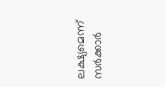ലക്ഷ്യമെന്ന് സർക്കാർ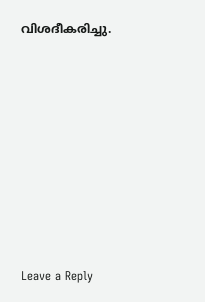വിശദീകരിച്ചു.











Leave a Reply